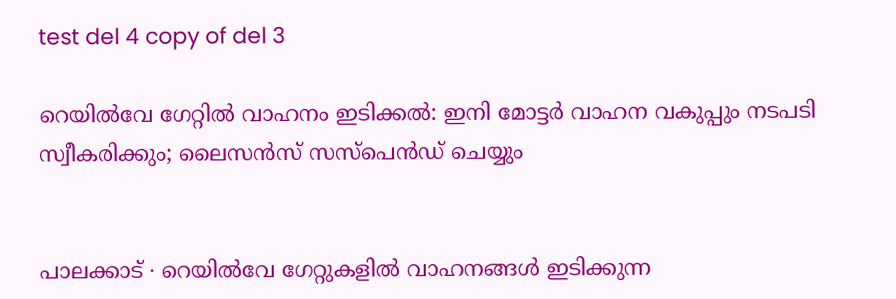test del 4 copy of del 3

റെയിൽവേ ഗേറ്റിൽ വാഹനം ഇടിക്കൽ: ഇനി മോട്ടർ വാഹന വകുപ്പും നടപടി സ്വീകരിക്കും; ലൈസൻസ് സസ്പെൻ‍ഡ് ചെയ്യും


പാലക്കാട് ∙ റെയിൽവേ ഗേറ്റുകളിൽ വാഹനങ്ങൾ ഇടിക്കുന്ന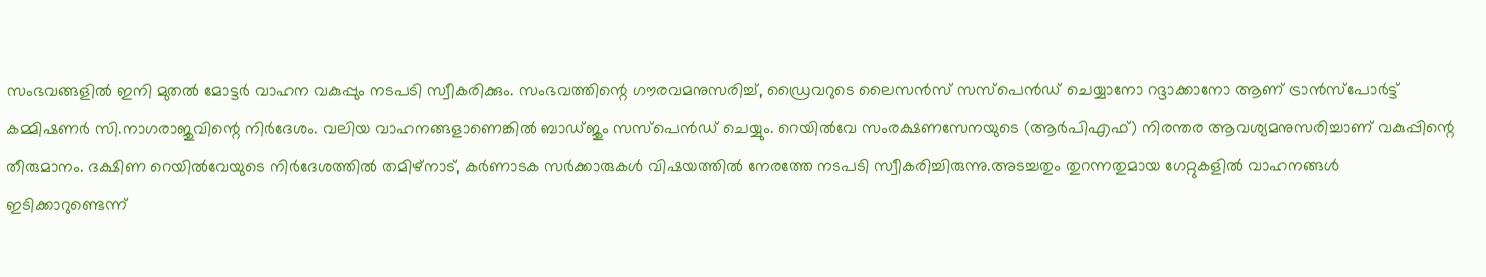സംഭവങ്ങളിൽ ഇനി മുതൽ മോട്ടർ വാഹന വകുപ്പും നടപടി സ്വീകരിക്കും. സംഭവത്തിന്റെ ഗൗരവമനുസരിച്ച്, ഡ്രൈവറുടെ ലൈ‍സൻസ് സസ്പെൻഡ് ചെയ്യാനേ‍ാ റദ്ദാക്കാനേ‍ാ ആണ് ട്രാൻസ്പോർട്ട് കമ്മിഷണർ സി.നാഗരാജുവിന്റെ നിർദേശം. വലിയ വാഹനങ്ങളാണെങ്കിൽ ബാഡ്ജും സസ്പെൻഡ് ചെയ്യും. റെയിൽവേ സംരക്ഷണസേനയുടെ (ആർ‌പിഎഫ്) നിരന്തര ആവശ്യമനുസരിച്ചാണ് വകുപ്പിന്റെ തീരുമാനം. ദക്ഷിണ റെയിൽവേയുടെ നിർദേശത്തിൽ തമിഴ്നാട്, കർണാടക സർക്കാരുകൾ വിഷയത്തിൽ നേരത്തേ നടപടി സ്വീകരിച്ചിരുന്നു.അടച്ചതും തുറന്നതുമായ ഗേറ്റുകളിൽ വാഹനങ്ങൾ ഇടിക്കാറുണ്ടെന്ന്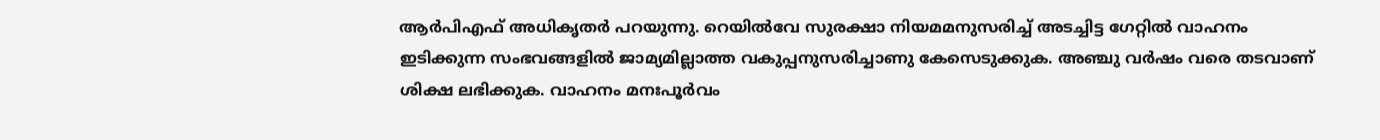ആർപിഎഫ് അധികൃതർ പറയുന്നു. റെയിൽവേ സുരക്ഷാ നിയമമനുസരിച്ച് അടച്ചിട്ട ഗേറ്റിൽ വാഹനം ഇടിക്കുന്ന സംഭവങ്ങളിൽ ജാമ്യമില്ലാത്ത വകുപ്പനുസരിച്ചാണു കേസെടുക്കുക. അഞ്ചു വർഷം വരെ തടവാണ് ശിക്ഷ ലഭിക്കുക. വാഹനം മനഃപൂർവം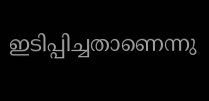ഇടിപ്പിച്ചതാണെന്നു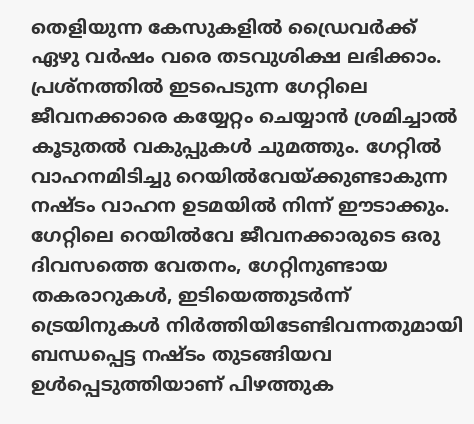തെളിയുന്ന കേസുകളിൽ ഡ്രൈവർക്ക് ഏഴു വർഷം വരെ തടവുശിക്ഷ ലഭിക്കാം. പ്രശ്നത്തിൽ ഇടപെടുന്ന ഗേറ്റിലെ ജീവനക്കാരെ കയ്യേറ്റം ചെയ്യാൻ ശ്രമിച്ചാൽ കൂടുതൽ വകുപ്പുകൾ ചുമത്തും. ഗേറ്റിൽ വാഹനമിടിച്ചു റെയിൽവേയ്ക്കുണ്ടാകുന്ന നഷ്ടം വാഹന ഉടമയിൽ നിന്ന് ഈടാക്കും. ഗേറ്റിലെ റെയിൽവേ ജീവനക്കാരുടെ ഒരു ദിവസത്തെ വേതനം, ഗേറ്റിനുണ്ടായ തകരാറുകൾ, ഇടിയെത്തുടർന്ന് ട്രെയിനുകൾ നിർത്തിയിടേണ്ടിവന്നതുമായി ബന്ധപ്പെട്ട നഷ്ടം തുടങ്ങിയവ ഉൾപ്പെടുത്തിയാണ് പിഴത്തുക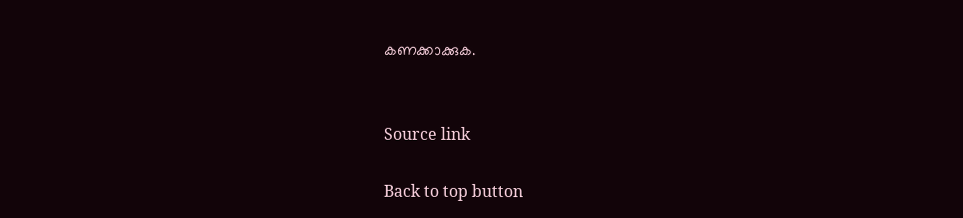കണക്കാക്കുക.


Source link

Back to top button